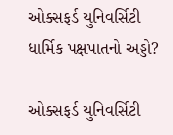ઓક્સફર્ડ યુનિવર્સિટી ધાર્મિક પક્ષપાતનો અડ્ડો?

ઓક્સફર્ડ યુનિવર્સિટી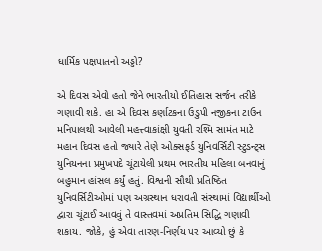ધાર્મિક પક્ષપાતનો અડ્ડો?

એ દિવસ એવો હતો જેને ભારતીયો ઈતિહાસ સર્જન તરીકે ગણાવી શકે. હા એ દિવસ કર્ણાટકના ઉડુપી નજીકના ટાઉન મનિપાલથી આવેલી મહત્ત્વાકાંક્ષી યુવતી રશ્મિ સામંત માટે મહાન દિવસ હતો જ્યારે તેણે ઓક્સફર્ડ યુનિવર્સિટી સ્ટુડન્ટ્સ યુનિયનના પ્રમુખપદે ચૂંટાયેલી પ્રથમ ભારતીય મહિલા બનવાનું બહુમાન હાંસલ કર્યું હતું. વિશ્વની સૌથી પ્રતિષ્ઠિત યુનિવર્સિટીઓમાં પણ અગ્રસ્થાન ધરાવતી સંસ્થામાં વિદ્યાર્થીઓ દ્વારા ચૂંટાઈ આવવું તે વાસ્તવમાં અપ્રતિમ સિદ્ધિ ગણાવી શકાય. જોકે, હું એવા તારણ-નિર્ણય પર આવ્યો છું કે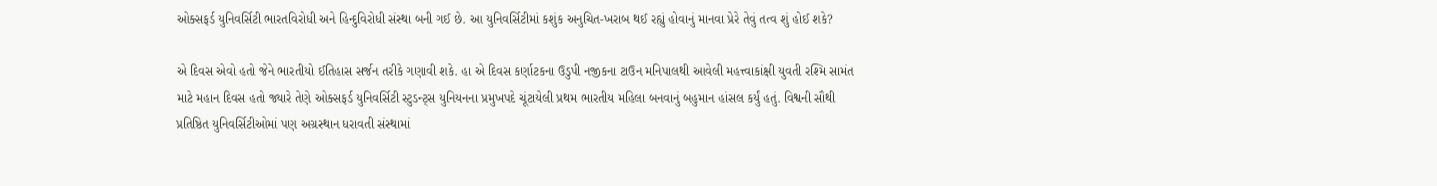ઓક્સફર્ડ યુનિવર્સિટી ભારતવિરોધી અને હિન્દુવિરોધી સંસ્થા બની ગઈ છે. આ યુનિવર્સિટીમાં કશુંક અનુચિત-ખરાબ થઈ રહ્યું હોવાનું માનવા પ્રેરે તેવું તત્વ શું હોઈ શકે?

એ દિવસ એવો હતો જેને ભારતીયો ઈતિહાસ સર્જન તરીકે ગણાવી શકે. હા એ દિવસ કર્ણાટકના ઉડુપી નજીકના ટાઉન મનિપાલથી આવેલી મહત્ત્વાકાંક્ષી યુવતી રશ્મિ સામંત માટે મહાન દિવસ હતો જ્યારે તેણે ઓક્સફર્ડ યુનિવર્સિટી સ્ટુડન્ટ્સ યુનિયનના પ્રમુખપદે ચૂંટાયેલી પ્રથમ ભારતીય મહિલા બનવાનું બહુમાન હાંસલ કર્યું હતું. વિશ્વની સૌથી પ્રતિષ્ઠિત યુનિવર્સિટીઓમાં પણ અગ્રસ્થાન ધરાવતી સંસ્થામાં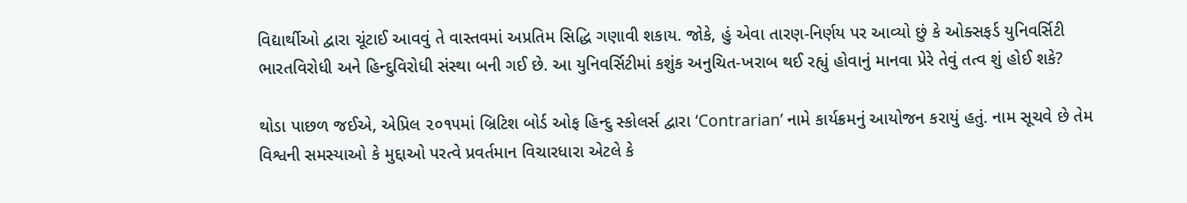વિદ્યાર્થીઓ દ્વારા ચૂંટાઈ આવવું તે વાસ્તવમાં અપ્રતિમ સિદ્ધિ ગણાવી શકાય. જોકે, હું એવા તારણ-નિર્ણય પર આવ્યો છું કે ઓક્સફર્ડ યુનિવર્સિટી ભારતવિરોધી અને હિન્દુવિરોધી સંસ્થા બની ગઈ છે. આ યુનિવર્સિટીમાં કશુંક અનુચિત-ખરાબ થઈ રહ્યું હોવાનું માનવા પ્રેરે તેવું તત્વ શું હોઈ શકે?

થોડા પાછળ જઈએ, એપ્રિલ ૨૦૧૫માં બ્રિટિશ બોર્ડ ઓફ હિન્દુ સ્કોલર્સ દ્વારા ‘Contrarian’ નામે કાર્યક્રમનું આયોજન કરાયું હતું. નામ સૂચવે છે તેમ વિશ્વની સમસ્યાઓ કે મુદ્દાઓ પરત્વે પ્રવર્તમાન વિચારધારા એટલે કે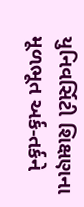યુનિવર્સિટી શિક્ષણના મૂળભૂત અર્ક-તર્કને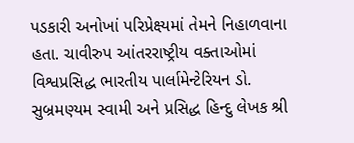પડકારી અનોખાં પરિપ્રેક્ષ્યમાં તેમને નિહાળવાના હતા. ચાવીરુપ આંતરરાષ્ટ્રીય વક્તાઓમાં વિશ્વપ્રસિદ્ધ ભારતીય પાર્લામેન્ટેરિયન ડો. સુબ્રમણ્યમ સ્વામી અને પ્રસિદ્ધ હિન્દુ લેખક શ્રી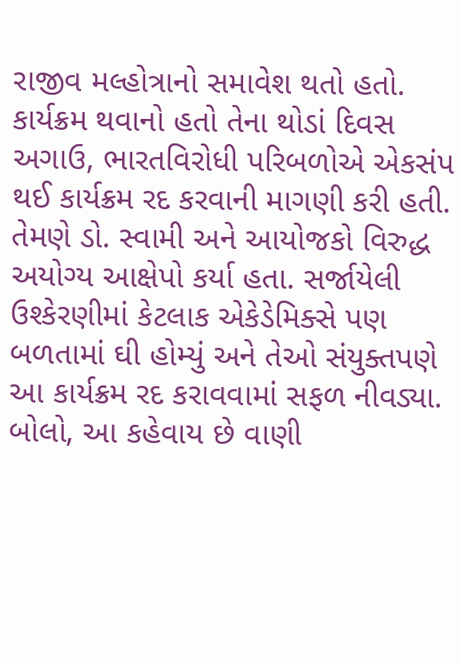રાજીવ મલ્હોત્રાનો સમાવેશ થતો હતો. કાર્યક્રમ થવાનો હતો તેના થોડાં દિવસ અગાઉ, ભારતવિરોધી પરિબળોએ એકસંપ થઈ કાર્યક્રમ રદ કરવાની માગણી કરી હતી. તેમણે ડો. સ્વામી અને આયોજકો વિરુદ્ધ અયોગ્ય આક્ષેપો કર્યા હતા. સર્જાયેલી ઉશ્કેરણીમાં કેટલાક એકેડેમિક્સે પણ બળતામાં ઘી હોમ્યું અને તેઓ સંયુક્તપણે આ કાર્યક્રમ રદ કરાવવામાં સફળ નીવડ્યા. બોલો, આ કહેવાય છે વાણી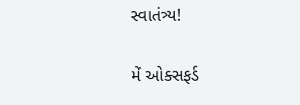સ્વાતંત્ર્ય!

મેં ઓક્સફર્ડ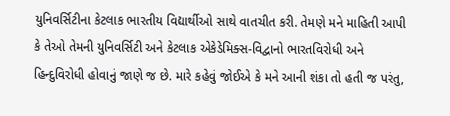યુનિવર્સિટીના કેટલાક ભારતીય વિદ્યાર્થીઓ સાથે વાતચીત કરી. તેમણે મને માહિતી આપી કે તેઓ તેમની યુનિવર્સિટી અને કેટલાક એકેડેમિક્સ-વિદ્વાનો ભારતવિરોધી અને હિન્દુવિરોધી હોવાનું જાણે જ છે. મારે કહેવું જોઈએ કે મને આની શંકા તો હતી જ પરંતુ,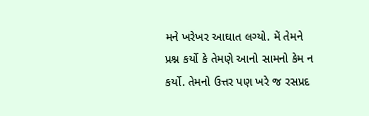મને ખરેખર આઘાત લગ્યો. મેં તેમને પ્રશ્ન કર્યો કે તેમણે આનો સામનો કેમ ન કર્યો. તેમનો ઉત્તર પણ ખરે જ રસપ્રદ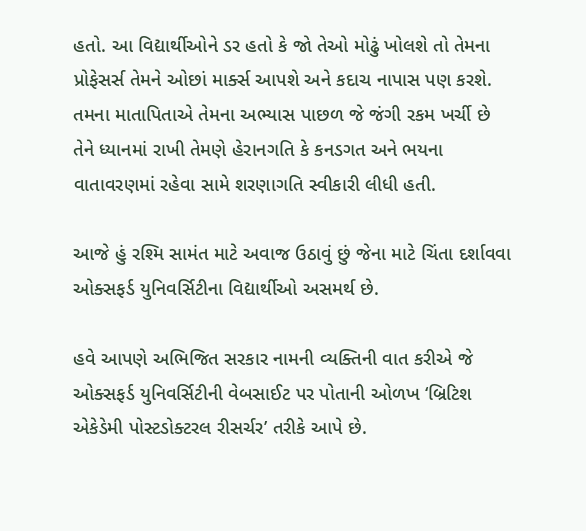હતો. આ વિદ્યાર્થીઓને ડર હતો કે જો તેઓ મોઢું ખોલશે તો તેમના પ્રોફેસર્સ તેમને ઓછાં માર્ક્સ આપશે અને કદાચ નાપાસ પણ કરશે. તમના માતાપિતાએ તેમના અભ્યાસ પાછળ જે જંગી રકમ ખર્ચી છે તેને ધ્યાનમાં રાખી તેમણે હેરાનગતિ કે કનડગત અને ભયના વાતાવરણમાં રહેવા સામે શરણાગતિ સ્વીકારી લીધી હતી.

આજે હું રશ્મિ સામંત માટે અવાજ ઉઠાવું છું જેના માટે ચિંતા દર્શાવવા ઓક્સફર્ડ યુનિવર્સિટીના વિદ્યાર્થીઓ અસમર્થ છે.

હવે આપણે અભિજિત સરકાર નામની વ્યક્તિની વાત કરીએ જે ઓક્સફર્ડ યુનિવર્સિટીની વેબસાઈટ પર પોતાની ઓળખ ‘બ્રિટિશ એકેડેમી પોસ્ટડોક્ટરલ રીસર્ચર’ તરીકે આપે છે.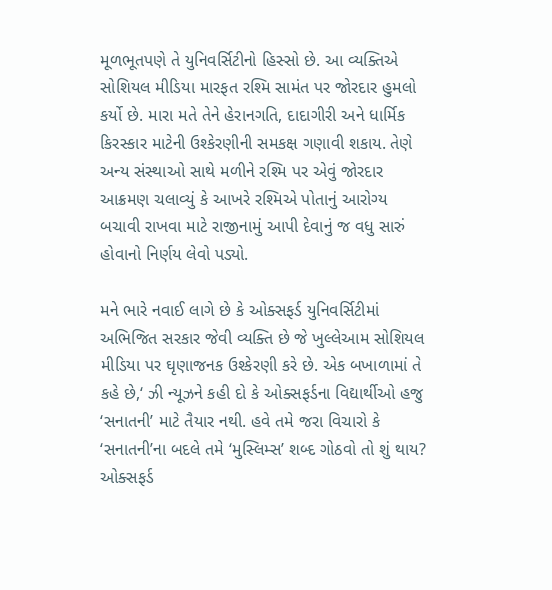મૂળભૂતપણે તે યુનિવર્સિટીનો હિસ્સો છે. આ વ્યક્તિએ સોશિયલ મીડિયા મારફત રશ્મિ સામંત પર જોરદાર હુમલો કર્યો છે. મારા મતે તેને હેરાનગતિ, દાદાગીરી અને ધાર્મિક કિરસ્કાર માટેની ઉશ્કેરણીની સમકક્ષ ગણાવી શકાય. તેણે અન્ય સંસ્થાઓ સાથે મળીને રશ્મિ પર એવું જોરદાર આક્રમણ ચલાવ્યું કે આખરે રશ્મિએ પોતાનું આરોગ્ય બચાવી રાખવા માટે રાજીનામું આપી દેવાનું જ વધુ સારું હોવાનો નિર્ણય લેવો પડ્યો.

મને ભારે નવાઈ લાગે છે કે ઓક્સફર્ડ યુનિવર્સિટીમાં અભિજિત સરકાર જેવી વ્યક્તિ છે જે ખુલ્લેઆમ સોશિયલ મીડિયા પર ઘૃણાજનક ઉશ્કેરણી કરે છે. એક બખાળામાં તે કહે છે,‘ ઝી ન્યૂઝને કહી દો કે ઓક્સફર્ડના વિદ્યાર્થીઓ હજુ ‘સનાતની’ માટે તૈયાર નથી. હવે તમે જરા વિચારો કે ‘સનાતની’ના બદલે તમે ‘મુસ્લિમ્સ’ શબ્દ ગોઠવો તો શું થાય? ઓક્સફર્ડ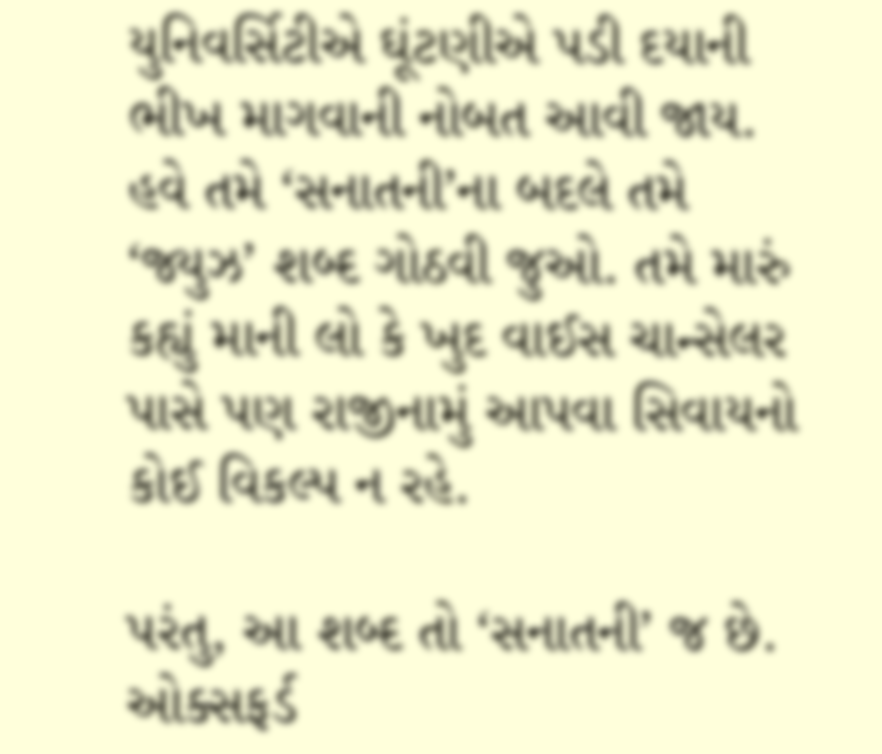યુનિવર્સિટીએ ઘૂંટણીએ પડી દયાની ભીખ માગવાની નોબત આવી જાય. હવે તમે ‘સનાતની’ના બદલે તમે ‘જ્યુઝ’ શબ્દ ગોઠવી જુઓ. તમે મારું કહ્યું માની લો કે ખુદ વાઈસ ચાન્સેલર પાસે પણ રાજીનામું આપવા સિવાયનો કોઈ વિકલ્પ ન રહે.

પરંતુ, આ શબ્દ તો ‘સનાતની’ જ છે. ઓક્સફર્ડ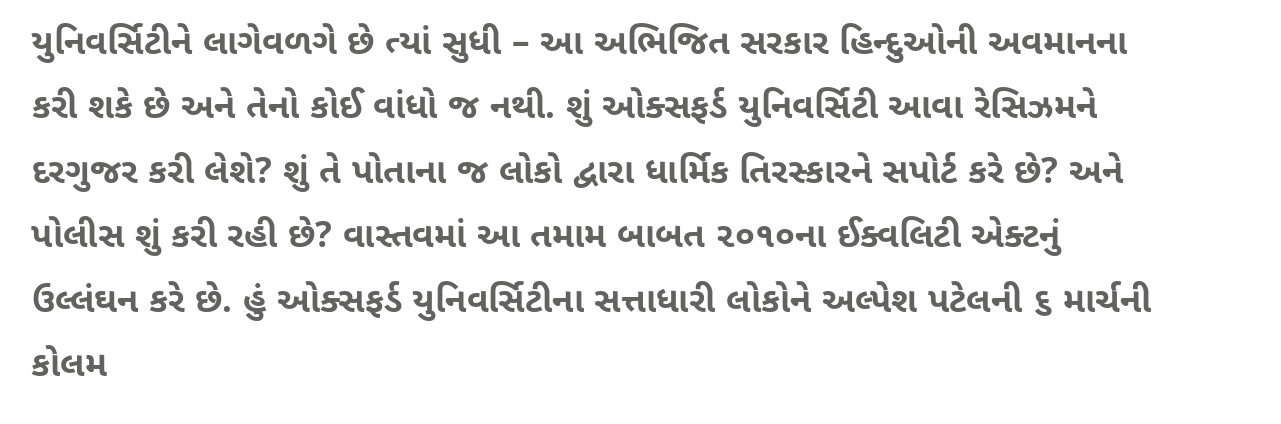યુનિવર્સિટીને લાગેવળગે છે ત્યાં સુધી – આ અભિજિત સરકાર હિન્દુઓની અવમાનના કરી શકે છે અને તેનો કોઈ વાંધો જ નથી. શું ઓક્સફર્ડ યુનિવર્સિટી આવા રેસિઝમને દરગુજર કરી લેશે? શું તે પોતાના જ લોકો દ્વારા ધાર્મિક તિરસ્કારને સપોર્ટ કરે છે? અને પોલીસ શું કરી રહી છે? વાસ્તવમાં આ તમામ બાબત ૨૦૧૦ના ઈક્વલિટી એક્ટનું ઉલ્લંઘન કરે છે. હું ઓક્સફર્ડ યુનિવર્સિટીના સત્તાધારી લોકોને અલ્પેશ પટેલની ૬ માર્ચની કોલમ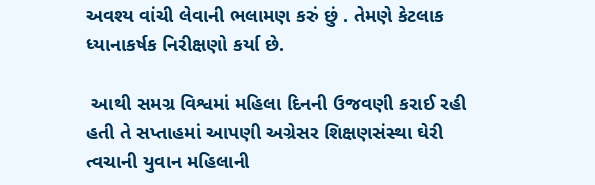અવશ્ય વાંચી લેવાની ભલામણ કરું છું . તેમણે કેટલાક ધ્યાનાકર્ષક નિરીક્ષણો કર્યા છે.

 આથી સમગ્ર વિશ્વમાં મહિલા દિનની ઉજવણી કરાઈ રહી હતી તે સપ્તાહમાં આપણી અગ્રેસર શિક્ષણસંસ્થા ઘેરી ત્વચાની યુવાન મહિલાની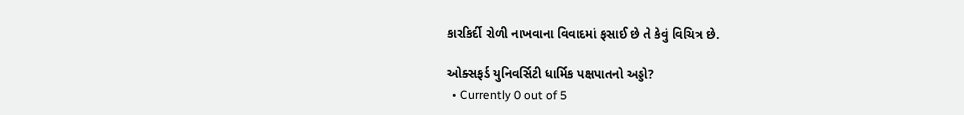કારકિર્દી રોળી નાખવાના વિવાદમાં ફસાઈ છે તે કેવું વિચિત્ર છે.

ઓક્સફર્ડ યુનિવર્સિટી ધાર્મિક પક્ષપાતનો અડ્ડો?
  • Currently 0 out of 5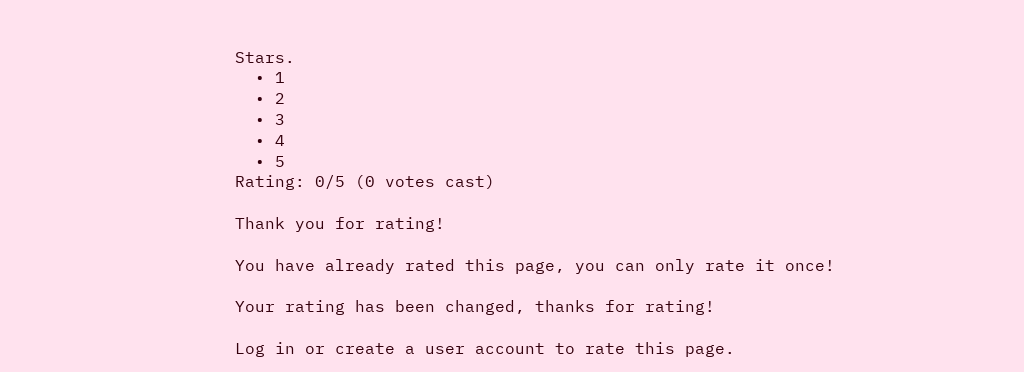Stars.
  • 1
  • 2
  • 3
  • 4
  • 5
Rating: 0/5 (0 votes cast)

Thank you for rating!

You have already rated this page, you can only rate it once!

Your rating has been changed, thanks for rating!

Log in or create a user account to rate this page.